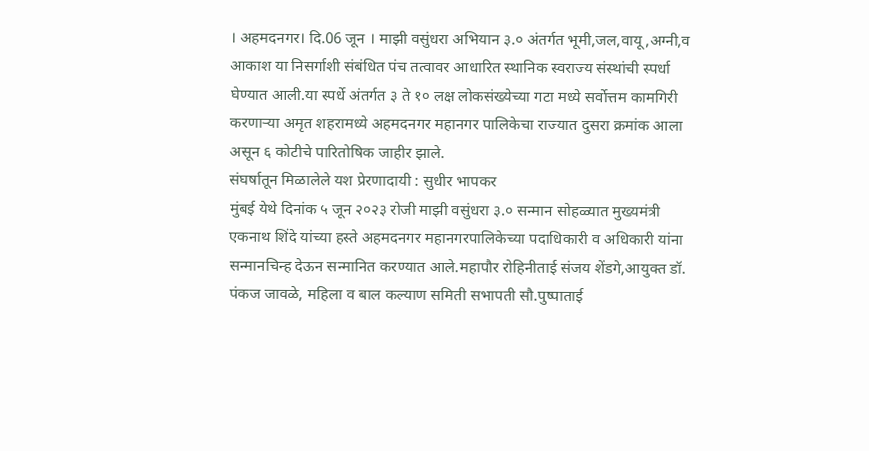। अहमदनगर। दि.06 जून । माझी वसुंधरा अभियान ३.० अंतर्गत भूमी,जल,वायू,अग्नी,व आकाश या निसर्गाशी संबंधित पंच तत्वावर आधारित स्थानिक स्वराज्य संस्थांची स्पर्धा घेण्यात आली.या स्पर्धे अंतर्गत ३ ते १० लक्ष लोकसंख्येच्या गटा मध्ये सर्वोत्तम कामगिरी करणाऱ्या अमृत शहरामध्ये अहमदनगर महानगर पालिकेचा राज्यात दुसरा क्रमांक आला असून ६ कोटीचे पारितोषिक जाहीर झाले.
संघर्षातून मिळालेले यश प्रेरणादायी : सुधीर भापकर
मुंबई येथे दिनांक ५ जून २०२३ रोजी माझी वसुंधरा ३.० सन्मान सोहळ्यात मुख्यमंत्री एकनाथ शिंदे यांच्या हस्ते अहमदनगर महानगरपालिकेच्या पदाधिकारी व अधिकारी यांना सन्मानचिन्ह देऊन सन्मानित करण्यात आले.महापौर रोहिनीताई संजय शेंडगे,आयुक्त डॉ. पंकज जावळे, महिला व बाल कल्याण समिती सभापती सौ.पुष्पाताई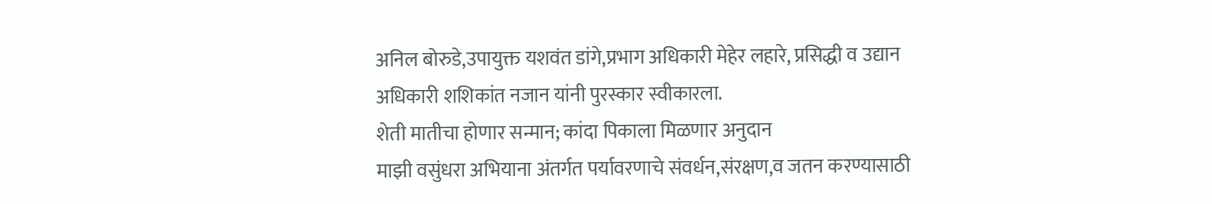अनिल बोरुडे,उपायुक्त यशवंत डांगे,प्रभाग अधिकारी मेहेर लहारे, प्रसिद्धी व उद्यान अधिकारी शशिकांत नजान यांनी पुरस्कार स्वीकारला.
शेती मातीचा होणार सन्मान; कांदा पिकाला मिळणार अनुदान
माझी वसुंधरा अभियाना अंतर्गत पर्यावरणाचे संवर्धन,संरक्षण,व जतन करण्यासाठी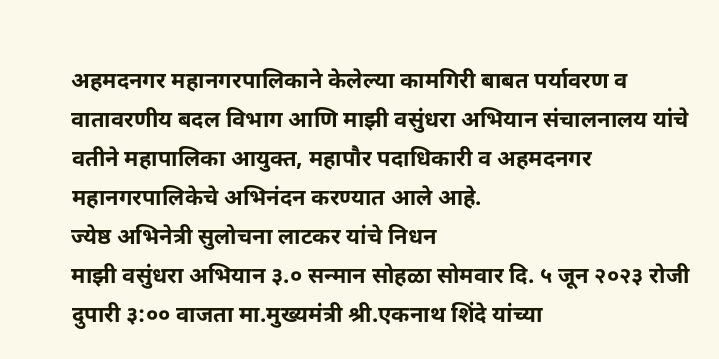अहमदनगर महानगरपालिकाने केलेल्या कामगिरी बाबत पर्यावरण व वातावरणीय बदल विभाग आणि माझी वसुंधरा अभियान संचालनालय यांचे वतीने महापालिका आयुक्त, महापौर पदाधिकारी व अहमदनगर महानगरपालिकेचे अभिनंदन करण्यात आले आहे.
ज्येष्ठ अभिनेत्री सुलोचना लाटकर यांचे निधन
माझी वसुंधरा अभियान ३.० सन्मान सोहळा सोमवार दि. ५ जून २०२३ रोजी दुपारी ३:०० वाजता मा.मुख्यमंत्री श्री.एकनाथ शिंदे यांच्या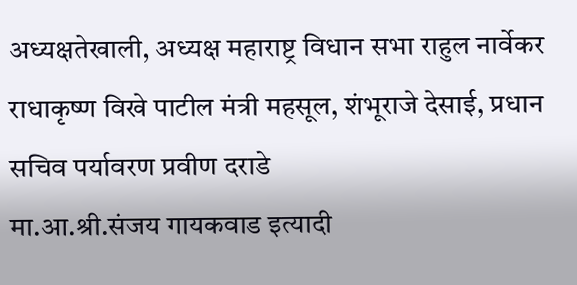अध्यक्षतेखाली, अध्यक्ष महाराष्ट्र विधान सभा राहुल नार्वेकर राधाकृष्ण विखे पाटील मंत्री महसूल, शंभूराजे देसाई, प्रधान सचिव पर्यावरण प्रवीण दराडे
मा.आ.श्री.संजय गायकवाड इत्यादी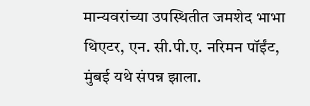मान्यवरांच्या उपस्थितीत जमशेद भाभा थिएटर, एन. सी.पी.ए. नरिमन पॉईंट, मुंबई यथे संपन्न झाला.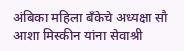अंबिका महिला बँकेचे अध्यक्षा सौ आशा मिस्कीन यांना सेवाश्री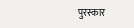पुरस्कार